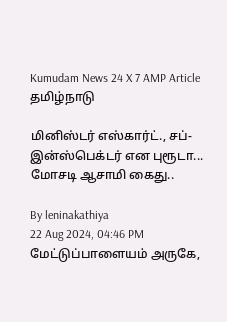Kumudam News 24 X 7 AMP Article
தமிழ்நாடு

மினிஸ்டர் எஸ்கார்ட்., சப்-இன்ஸ்பெக்டர் என புரூடா... மோசடி ஆசாமி கைது..

By leninakathiya
22 Aug 2024, 04:46 PM
மேட்டுப்பாளையம் அருகே,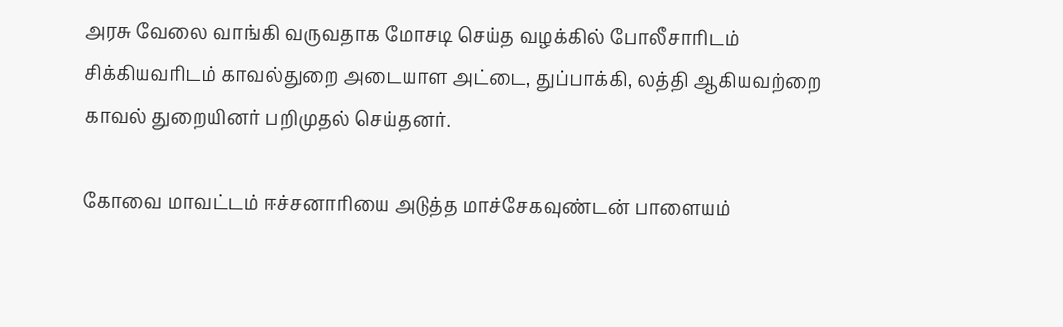அரசு வேலை வாங்கி வருவதாக மோசடி செய்த வழக்கில் போலீசாரிடம் சிக்கியவரிடம் காவல்துறை அடையாள அட்டை, துப்பாக்கி, லத்தி ஆகியவற்றை காவல் துறையினர் பறிமுதல் செய்தனர்.

கோவை மாவட்டம் ஈச்சனாரியை அடுத்த மாச்சேகவுண்டன் பாளையம்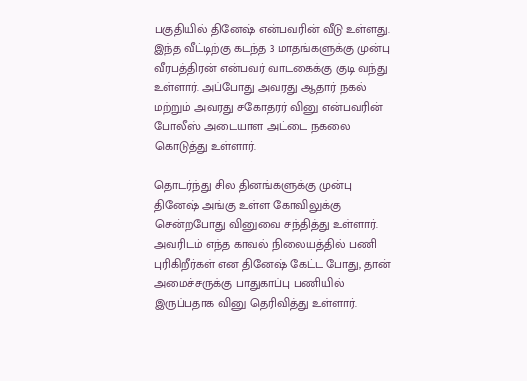பகுதியில் தினேஷ் என்பவரின் வீடு உள்ளது. இந்த வீட்டிற்கு கடந்த 3 மாதங்களுக்கு முன்பு வீரபத்திரன் என்பவர் வாடகைக்கு குடி வந்து உள்ளார். அப்போது அவரது ஆதார் நகல் மற்றும் அவரது சகோதரர் வினு என்பவரின் போலீஸ் அடையாள அட்டை நகலை கொடுத்து உள்ளார்.

தொடர்ந்து சில தினங்களுக்கு முன்பு தினேஷ் அங்கு உள்ள கோவிலுக்கு சென்றபோது வினுவை சந்தித்து உள்ளார். அவரிடம் எந்த காவல் நிலையத்தில் பணி புரிகிறீர்கள் என தினேஷ் கேட்ட போது, தான் அமைச்சருக்கு பாதுகாப்பு பணியில் இருப்பதாக வினு தெரிவித்து உள்ளார்.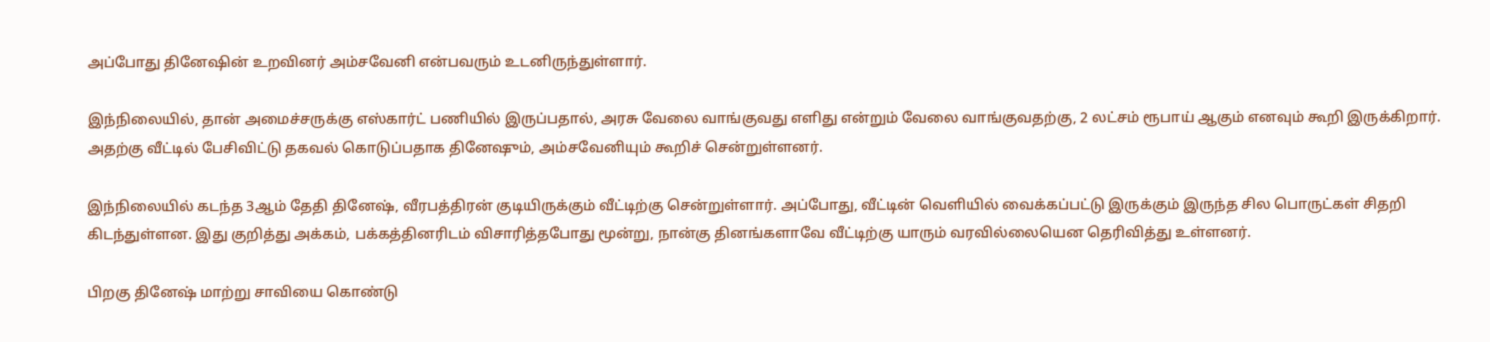அப்போது தினேஷின் உறவினர் அம்சவேனி என்பவரும் உடனிருந்துள்ளார்.

இந்நிலையில், தான் அமைச்சருக்கு எஸ்கார்ட் பணியில் இருப்பதால், அரசு வேலை வாங்குவது எளிது என்றும் வேலை வாங்குவதற்கு, 2 லட்சம் ரூபாய் ஆகும் எனவும் கூறி இருக்கிறார். அதற்கு வீட்டில் பேசிவிட்டு தகவல் கொடுப்பதாக தினேஷும், அம்சவேனியும் கூறிச் சென்றுள்ளனர்.

இந்நிலையில் கடந்த 3ஆம் தேதி தினேஷ், வீரபத்திரன் குடியிருக்கும் வீட்டிற்கு சென்றுள்ளார். அப்போது, வீட்டின் வெளியில் வைக்கப்பட்டு இருக்கும் இருந்த சில பொருட்கள் சிதறி கிடந்துள்ளன. இது குறித்து அக்கம், பக்கத்தினரிடம் விசாரித்தபோது மூன்று, நான்கு தினங்களாவே வீட்டிற்கு யாரும் வரவில்லையென தெரிவித்து உள்ளனர்.

பிறகு தினேஷ் மாற்று சாவியை கொண்டு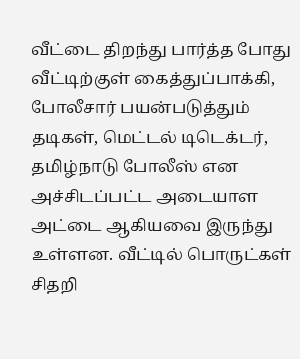வீட்டை திறந்து பார்த்த போது வீட்டிற்குள் கைத்துப்பாக்கி, போலீசார் பயன்படுத்தும் தடிகள், மெட்டல் டிடெக்டர், தமிழ்நாடு போலீஸ் என அச்சிடப்பட்ட அடையாள அட்டை ஆகியவை இருந்து உள்ளன. வீட்டில் பொருட்கள் சிதறி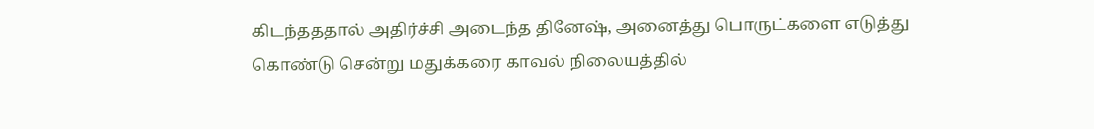கிடந்தததால் அதிர்ச்சி அடைந்த தினேஷ், அனைத்து பொருட்களை எடுத்து கொண்டு சென்று மதுக்கரை காவல் நிலையத்தில்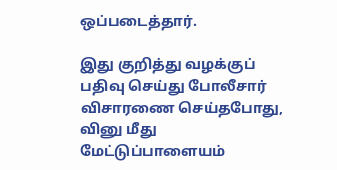ஒப்படைத்தார்.

இது குறித்து வழக்குப் பதிவு செய்து போலீசார் விசாரணை செய்தபோது, வினு மீது மேட்டுப்பாளையம்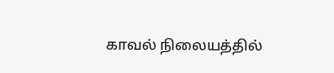காவல் நிலையத்தில்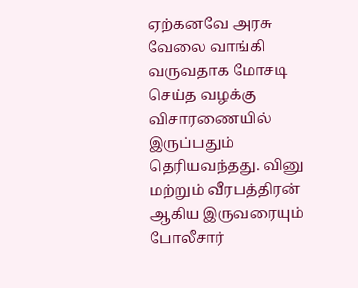ஏற்கனவே அரசு வேலை வாங்கி வருவதாக மோசடி செய்த வழக்கு விசாரணையில் இருப்பதும் தெரியவந்தது. வினு மற்றும் வீரபத்திரன் ஆகிய இருவரையும் போலீசார்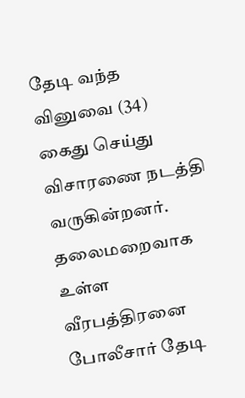தேடி வந்த வினுவை (34) கைது செய்து விசாரணை நடத்தி வருகின்றனர். தலைமறைவாக உள்ள வீரபத்திரனை போலீசார் தேடி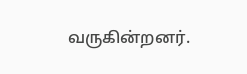வருகின்றனர்.